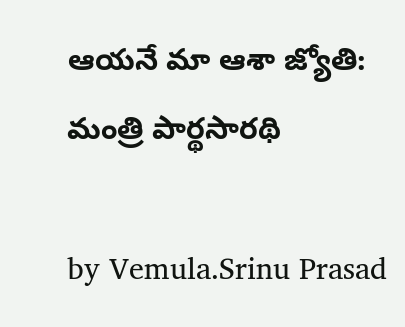ఆయనే మా ఆశా జ్యోతి: మంత్రి పార్థసారథి

by Vemula.Srinu Prasad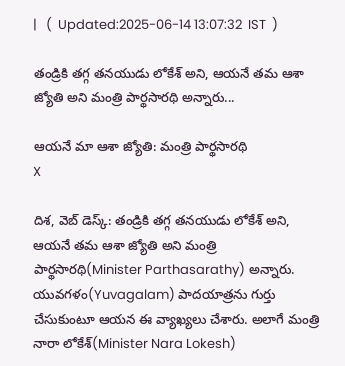|   (  Updated:2025-06-14 13:07:32  IST  )

తండ్రికి తగ్గ తనయుడు లోకేశ్ అని, ఆయనే తమ ఆశా జ్యోతి అని మంత్రి పార్థసారథి అన్నారు...

ఆయనే మా ఆశా జ్యోతి: మంత్రి పార్థసారథి
X

దిశ, వెబ్ డెస్క్: తండ్రికి తగ్గ తనయుడు లోకేశ్ అని, ఆయనే తమ ఆశా జ్యోతి అని మంత్రి పార్థసారథి(Minister Parthasarathy) అన్నారు. యువగళం(Yuvagalam) పాదయాత్రను గుర్తు చేసుకుంటూ ఆయన ఈ వ్యాఖ్యలు చేశారు. అలాగే మంత్రి నారా లోకేశ్(Minister Nara Lokesh)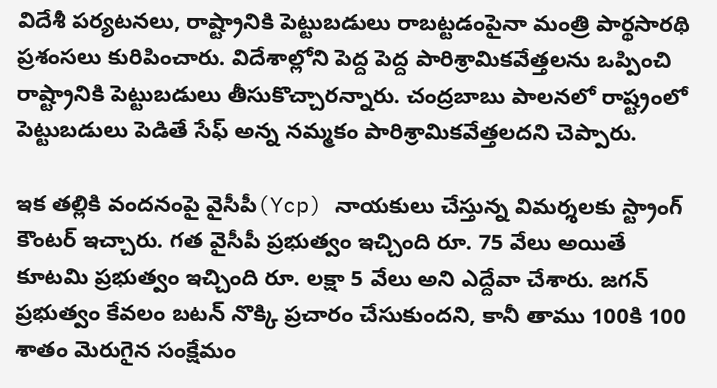విదేశీ పర్యటనలు, రాష్ట్రానికి పెట్టుబడులు రాబట్టడంపైనా మంత్రి పార్థసారథి ప్రశంసలు కురిపించారు. విదేశాల్లోని పెద్ద పెద్ద పారిశ్రామికవేత్తలను ఒప్పించి రాష్ట్రానికి పెట్టుబడులు తీసుకొచ్చారన్నారు. చంద్రబాబు పాలనలో రాష్ట్రంలో పెట్టుబడులు పెడితే సేఫ్ అన్న నమ్మకం పారిశ్రామికవేత్తలదని చెప్పారు.

ఇక తల్లికి వందనంపై వైసీపీ(Ycp) నాయకులు చేస్తున్న విమర్శలకు స్ట్రాంగ్ కౌంటర్ ఇచ్చారు. గత వైసీపీ ప్రభుత్వం ఇచ్చింది రూ. 75 వేలు అయితే కూటమి ప్రభుత్వం ఇచ్చింది రూ. లక్షా 5 వేలు అని ఎద్దేవా చేశారు. జగన్ ప్రభుత్వం కేవలం బటన్ నొక్కి ప్రచారం చేసుకుందని, కానీ తాము 100కి 100 శాతం మెరుగైన సంక్షేమం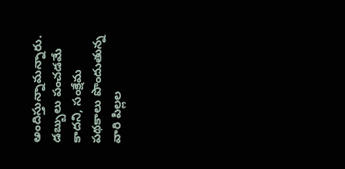అందిస్తున్నామన్నారు. డబ్బులు పంచడమే కాదని, సంక్షేమ పథకాలు పొందుతున్న వారి పిల్లల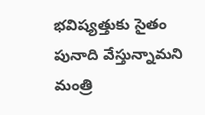భవిష్యత్తుకు సైతం పునాది వేస్తున్నామని మంత్రి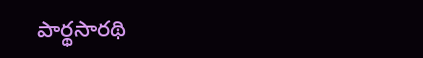పార్థసారథి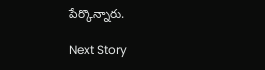పేర్కొన్నారు.

Next Story